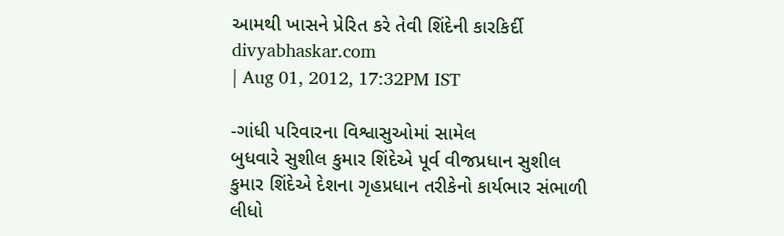આમથી ખાસને પ્રેરિત કરે તેવી શિંદેની કારકિર્દી
divyabhaskar.com
| Aug 01, 2012, 17:32PM IST

-ગાંધી પરિવારના વિશ્વાસુઓમાં સામેલ
બુધવારે સુશીલ કુમાર શિંદેએ પૂર્વ વીજપ્રધાન સુશીલ કુમાર શિંદેએ દેશના ગૃહપ્રધાન તરીકેનો કાર્યભાર સંભાળી લીધો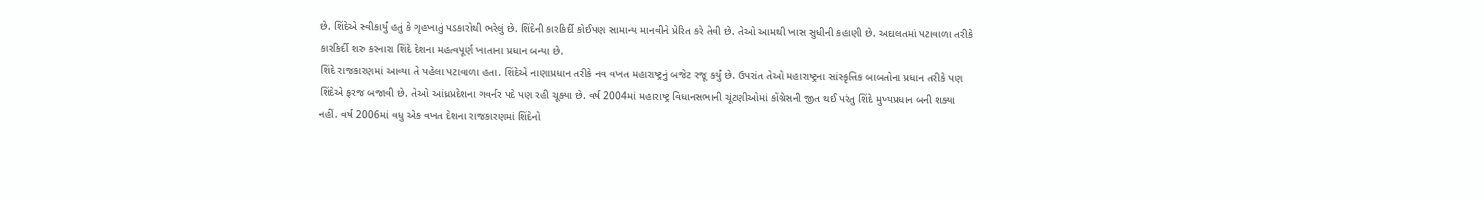છે. શિંદેએ સ્વીકાર્યું હતું કે ગૃહખાતું પડકારોથી ભરેલું છે. શિંદેની કારકિર્દી કોઈપણ સામાન્ય માનવીને પ્રેરિત કરે તેવી છે. તેઓ આમથી ખાસ સુધીની કહાણી છે. અદાલતમાં પટાવાળા તરીકે કારકિર્દી શરુ કરનારા શિંદે દેશના મહત્વપૂર્ણ ખાતાના પ્રધાન બન્યા છે.
શિંદે રાજકારણમાં આવ્યા તે પહેલા પટાવાળા હતા. શિંદેએ નાણાપ્રધાન તરીકે નવ વખત મહારાષ્ટ્રનું બજેટ રજૂ કર્યું છે. ઉપરાંત તેઓ મહારાષ્ટ્રના સાંસ્કૃત્તિક બાબતોના પ્રધાન તરીકે પણ શિંદેએ ફરજ બજાવી છે. તેઓ આંધ્રપ્રદેશના ગવર્નર પદે પણ રહી ચૂક્યા છે. વર્ષ 2004માં મહારાષ્ટ્ર વિધાનસભાની ચૂંટણીઓમાં કોંગ્રેસની જીત થઈ પરંતુ શિંદે મુખ્યપ્રધાન બની શક્યા નહીં. વર્ષ 2006માં વધુ એક વખત દેશના રાજકારણમાં શિંદેનો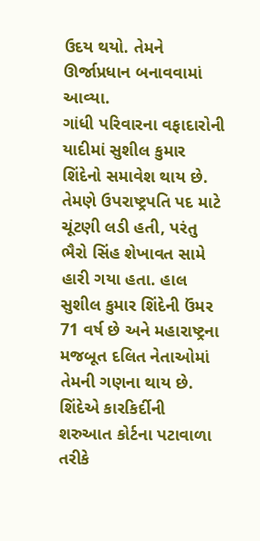ઉદય થયો. તેમને ઊર્જાપ્રધાન બનાવવામાં આવ્યા.
ગાંધી પરિવારના વફાદારોની યાદીમાં સુશીલ કુમાર શિંદેનો સમાવેશ થાય છે. તેમણે ઉપરાષ્ટ્રપતિ પદ માટે ચૂંટણી લડી હતી, પરંતુ ભૈરો સિંહ શેખાવત સામે હારી ગયા હતા. હાલ સુશીલ કુમાર શિંદેની ઉંમર 71 વર્ષ છે અને મહારાષ્ટ્રના મજબૂત દલિત નેતાઓમાં તેમની ગણના થાય છે. શિંદેએ કારકિર્દીની શરુઆત કોર્ટના પટાવાળા તરીકે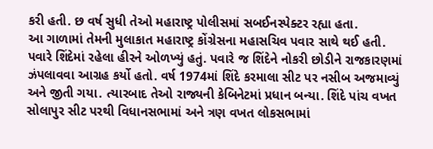કરી હતી. છ વર્ષ સુધી તેઓ મહારાષ્ટ્ર પોલીસમાં સબઈનસ્પેક્ટર રહ્યા હતા.
આ ગાળામાં તેમની મુલાકાત મહારાષ્ટ્ર કોંગ્રેસના મહાસચિવ પવાર સાથે થઈ હતી. પવારે શિંદેમાં રહેલા હીરને ઓળખ્યું હતું. પવારે જ શિંદેને નોકરી છોડીને રાજકારણમાં ઝંપલાવવા આગ્રહ કર્યો હતો. વર્ષ 1974માં શિંદે કરમાલા સીટ પર નસીબ અજમાવ્યું અને જીતી ગયા. ત્યારબાદ તેઓ રાજ્યની કેબિનેટમાં પ્રધાન બન્યા. શિંદે પાંચ વખત સોલાપુર સીટ પરથી વિધાનસભામાં અને ત્રણ વખત લોકસભામાં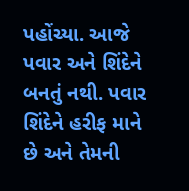પહોંચ્યા. આજે પવાર અને શિંદેને બનતું નથી. પવાર શિંદેને હરીફ માને છે અને તેમની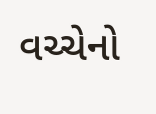વચ્ચેનો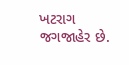ખટરાગ જગજાહેર છે.